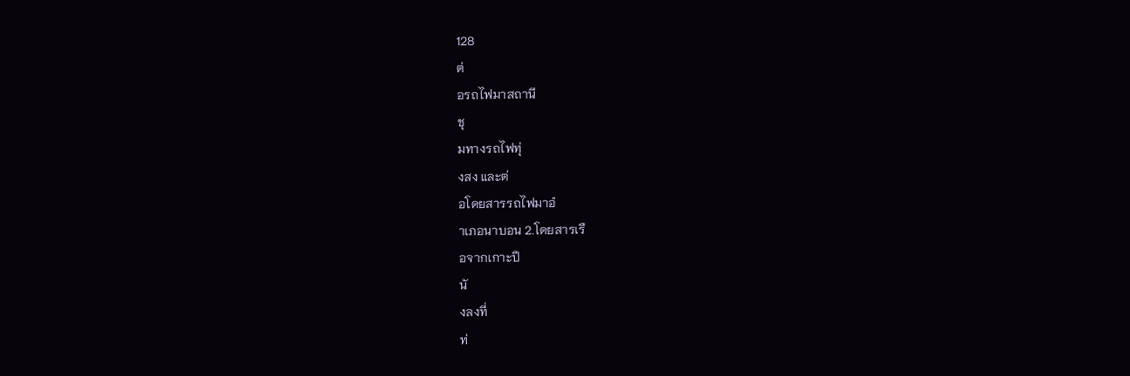128
ต่
อรถไฟมาสถานี
ชุ
มทางรถไฟทุ่
งสง และต่
อโดยสารรถไฟมาอํ
าเภอนาบอน 2.โดยสารเรื
อจากเกาะปี
นั
งลงที่
ท่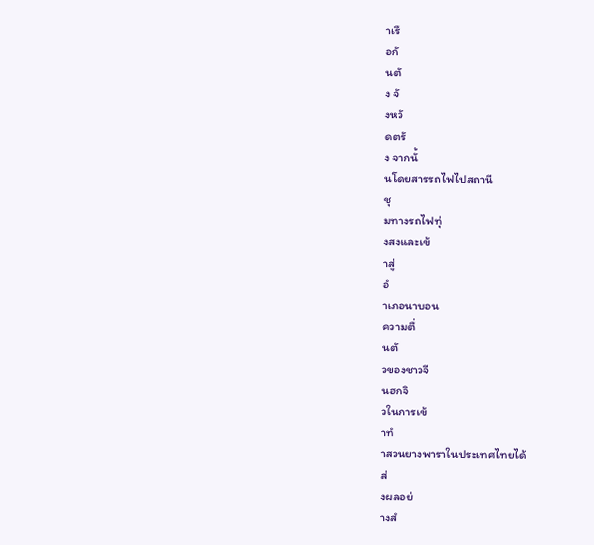าเรื
อกั
นตั
ง จั
งหวั
ดตรั
ง จากนั้
นโดยสารรถไฟไปสถานี
ชุ
มทางรถไฟทุ่
งสงและเข้
าสู่
อํ
าเภอนาบอน
ความตื่
นตั
วของชาวจี
นฮกจิ
วในการเข้
าทํ
าสวนยางพาราในประเทศไทยได้
ส่
งผลอย่
างสํ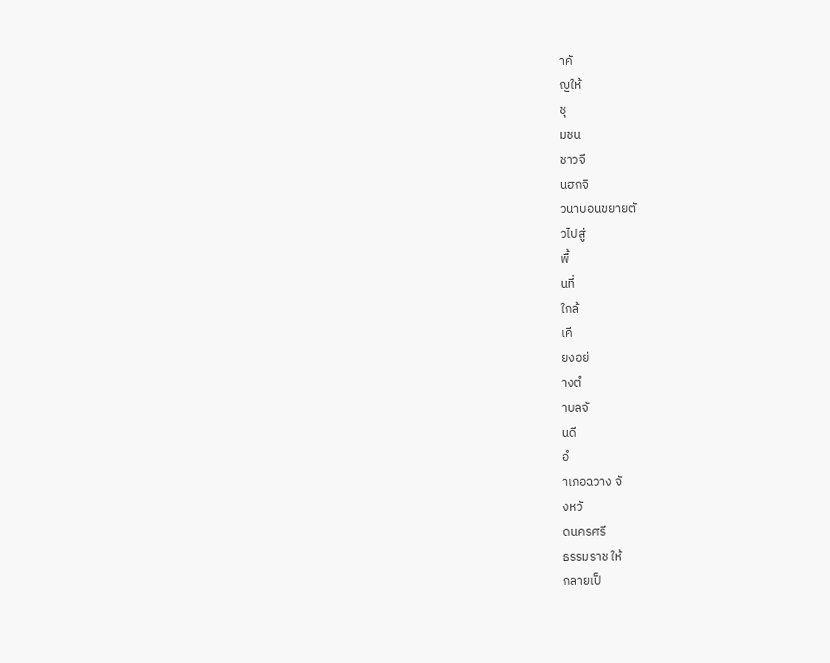าคั
ญให้
ชุ
มชน
ชาวจี
นฮกจิ
วนาบอนขยายตั
วไปสู่
พื้
นที่
ใกล้
เคี
ยงอย่
างตํ
าบลจั
นดี
อํ
าเภอฉวาง จั
งหวั
ดนครศรี
ธรรมราช ให้
กลายเป็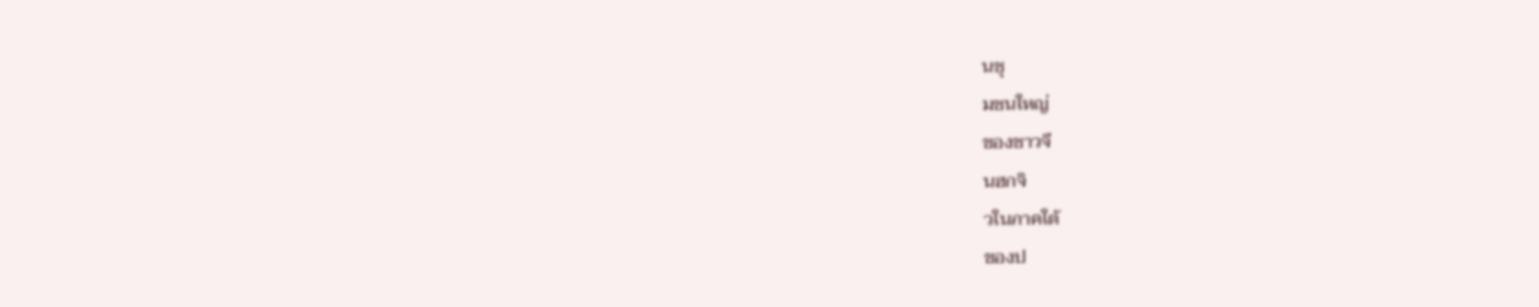นชุ
มชนใหญ่
ของชาวจี
นฮกจิ
วในภาคใต้
ของป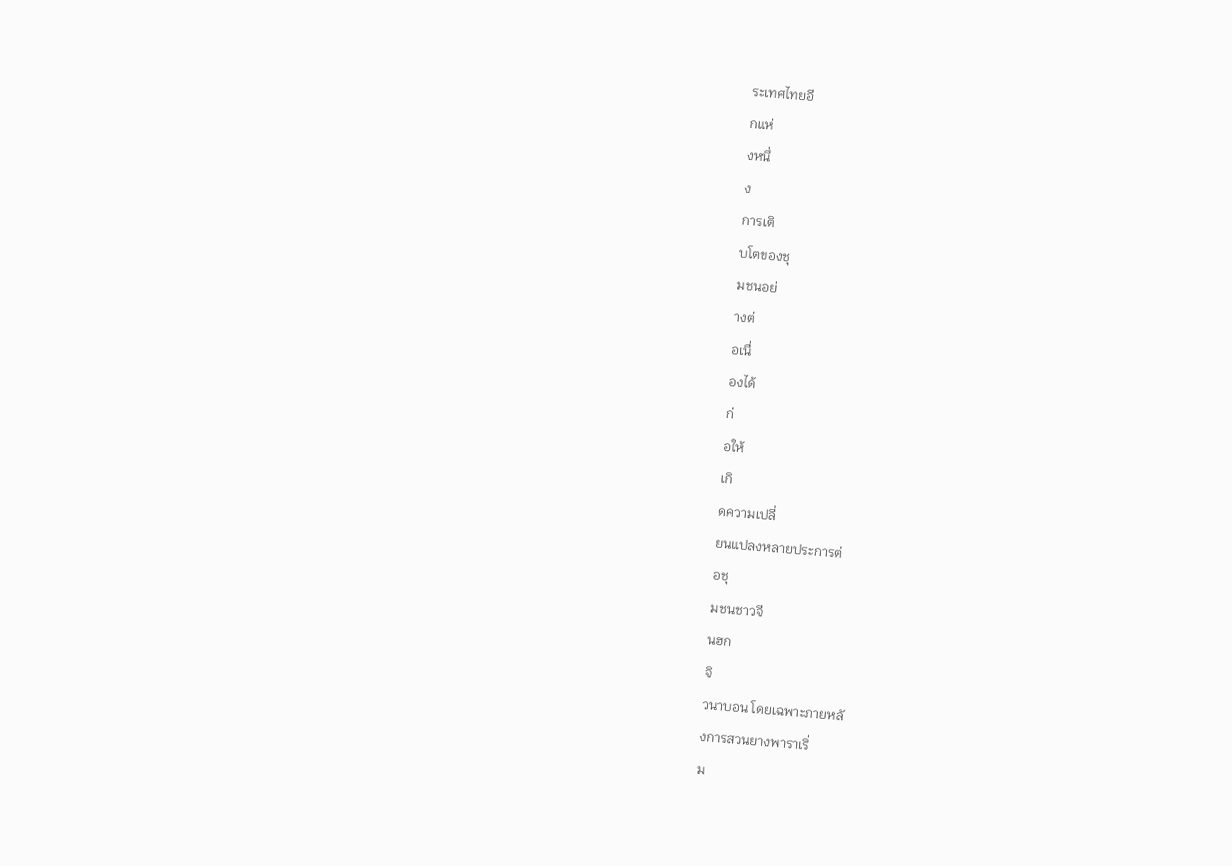ระเทศไทยอี
กแห่
งหนึ่
ง
การเติ
บโตของชุ
มชนอย่
างต่
อเนื่
องได้
ก่
อให้
เกิ
ดความเปลี่
ยนแปลงหลายประการต่
อชุ
มชนชาวจี
นฮก
จิ
วนาบอน โดยเฉพาะภายหลั
งการสวนยางพาราเริ่
ม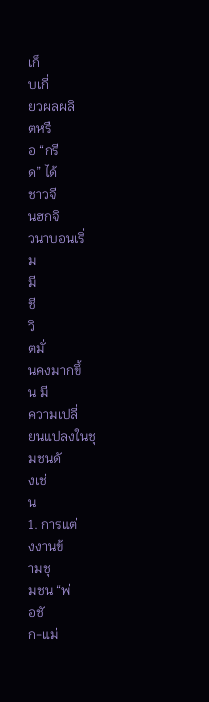เก็
บเกี่
ยวผลผลิ
ตหรื
อ “กรี
ด” ได้
ชาวจี
นฮกจิ
วนาบอนเริ่
ม
มี
ชี
วิ
ตมั่
นคงมากขึ้
น มี
ความเปลี่
ยนแปลงในชุ
มชนดั
งเช่
น
1. การแต่
งงานข้
ามชุ
มชน “พ่
อชั
ก-แม่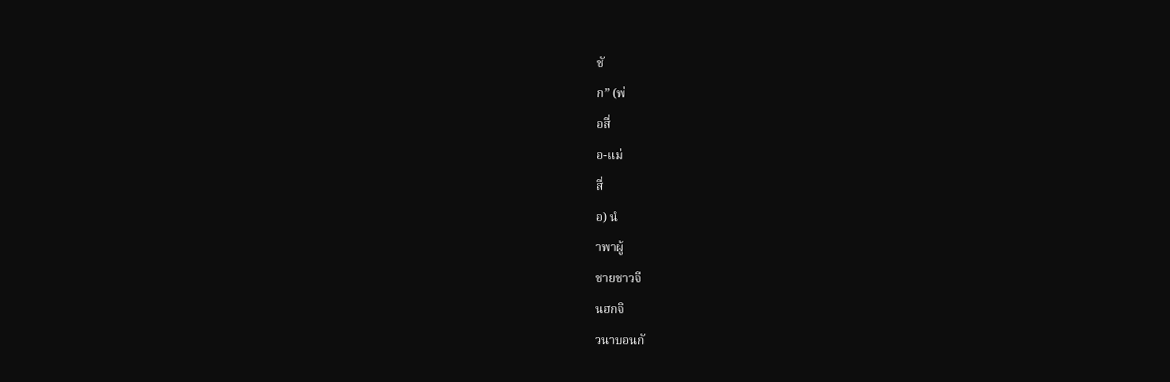ชั
ก” (พ่
อสื่
อ-แม่
สื่
อ) นํ
าพาผู้
ชายชาวจี
นฮกจิ
วนาบอนกั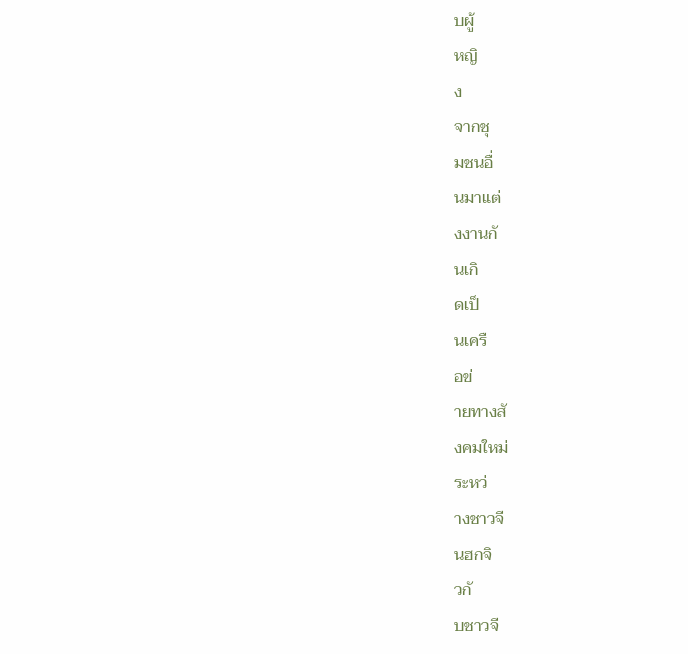บผู้
หญิ
ง
จากชุ
มชนอื่
นมาแต่
งงานกั
นเกิ
ดเป็
นเครื
อข่
ายทางสั
งคมใหม่
ระหว่
างชาวจี
นฮกจิ
วกั
บชาวจี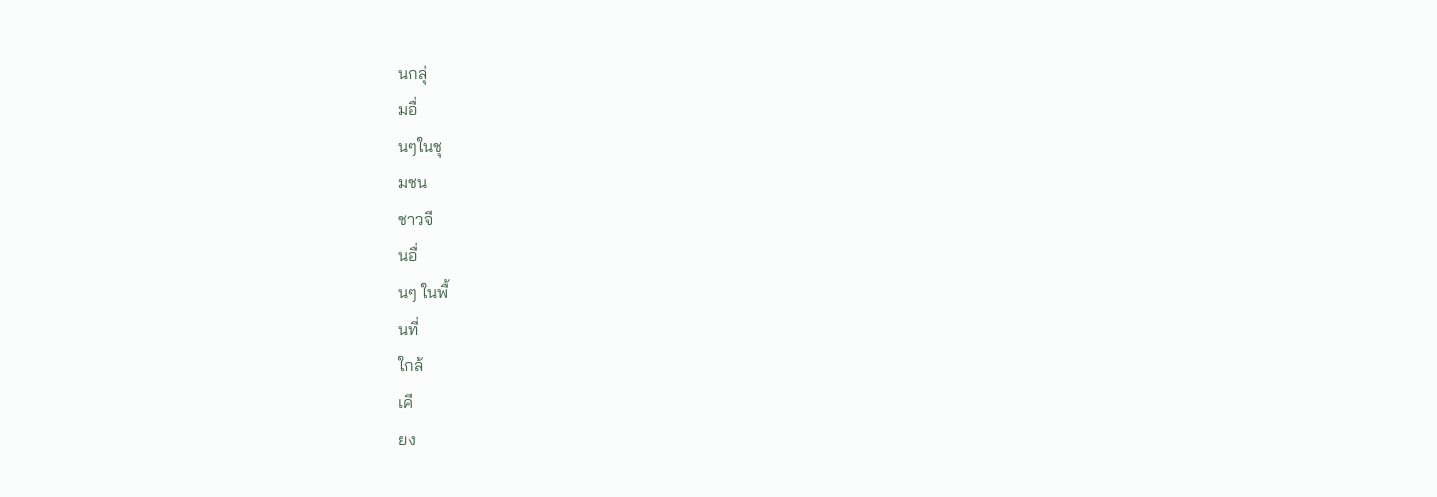นกลุ่
มอื่
นๆในชุ
มชน
ชาวจี
นอื่
นๆ ในพื้
นที่
ใกล้
เคี
ยง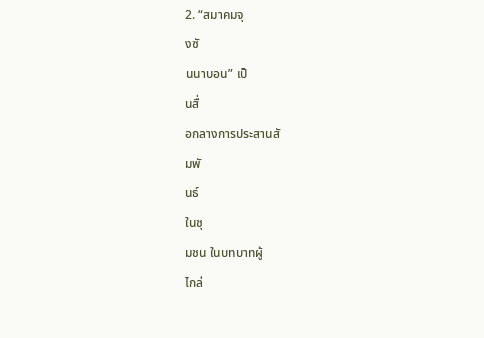2. “สมาคมจุ
งซั
นนาบอน” เป็
นสื่
อกลางการประสานสั
มพั
นธ์
ในชุ
มชน ในบทบาทผู้
ไกล่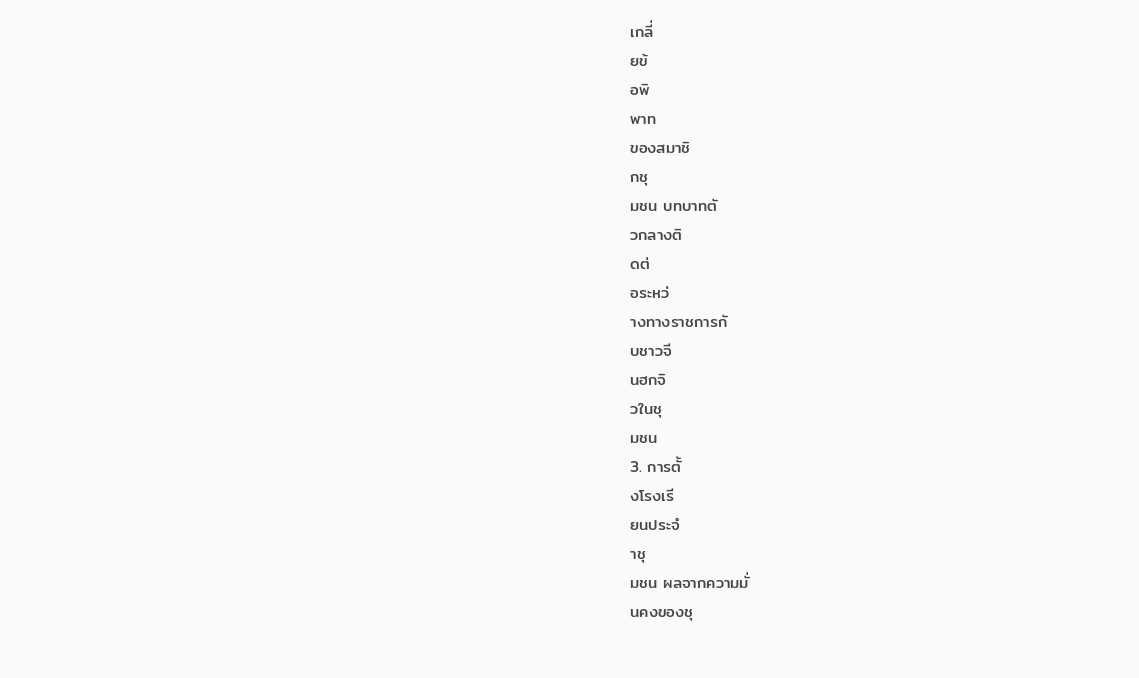เกลี่
ยข้
อพิ
พาท
ของสมาชิ
กชุ
มชน บทบาทตั
วกลางติ
ดต่
อระหว่
างทางราชการกั
บชาวจี
นฮกจิ
วในชุ
มชน
3. การตั้
งโรงเรี
ยนประจํ
าชุ
มชน ผลจากความมั่
นคงของชุ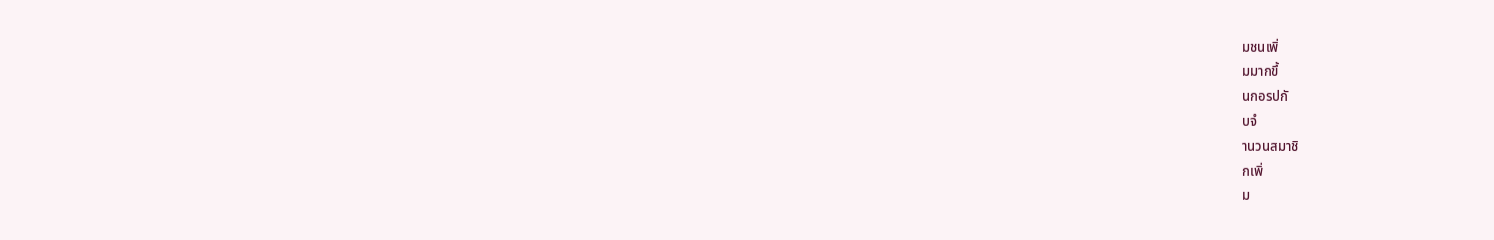มชนเพิ่
มมากขึ้
นกอรปกั
บจํ
านวนสมาชิ
กเพิ่
ม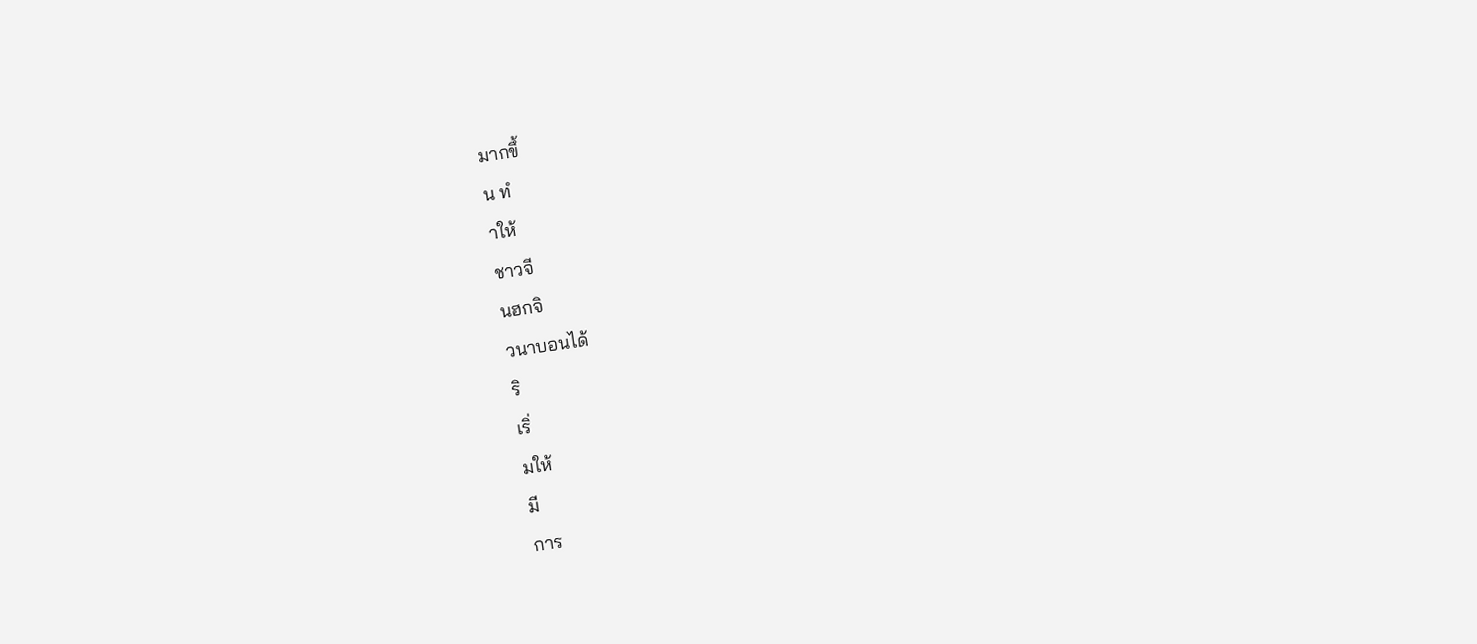มากขึ้
น ทํ
าให้
ชาวจี
นฮกจิ
วนาบอนได้
ริ
เริ่
มให้
มี
การ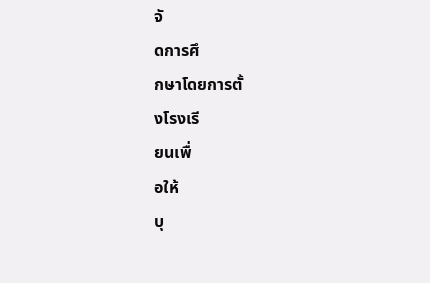จั
ดการศึ
กษาโดยการตั้
งโรงเรี
ยนเพื่
อให้
บุ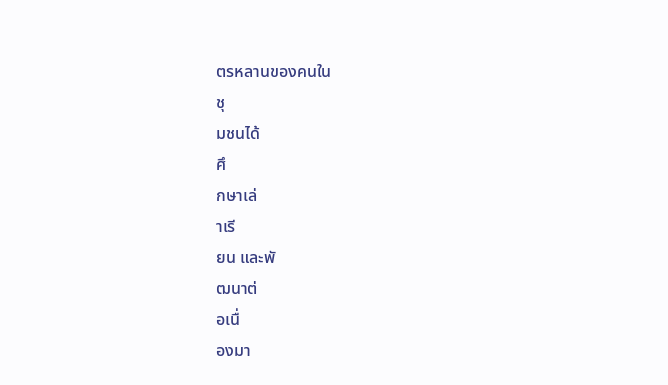ตรหลานของคนใน
ชุ
มชนได้
ศึ
กษาเล่
าเรี
ยน และพั
ฒนาต่
อเนื่
องมา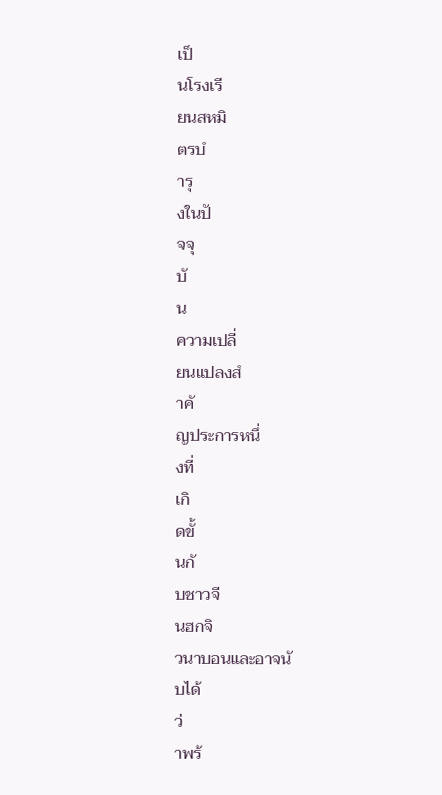เป็
นโรงเรี
ยนสหมิ
ตรบํ
ารุ
งในปั
จจุ
บั
น
ความเปลี่
ยนแปลงสํ
าคั
ญประการหนึ่
งที่
เกิ
ดขั้
นกั
บชาวจี
นฮกจิ
วนาบอนและอาจนั
บได้
ว่
าพร้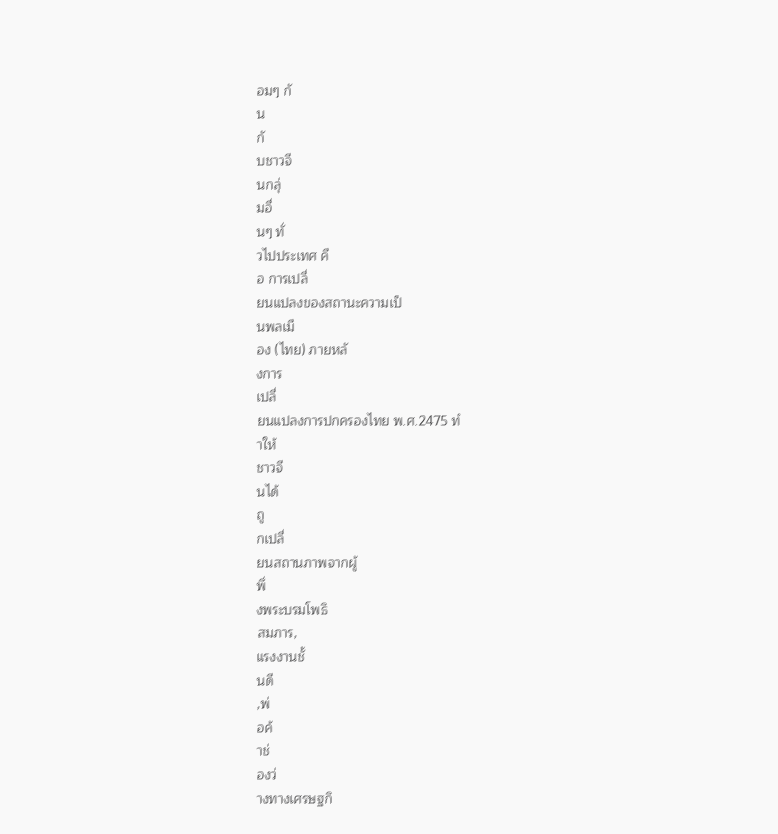อมๆ กั
น
กั
บชาวจี
นกลุ่
มอื่
นๆ ทั่
วไปประเทศ คื
อ การเปลี่
ยนแปลงของสถานะความเป็
นพลเมื
อง (ไทย) ภายหลั
งการ
เปลี่
ยนแปลงการปกครองไทย พ.ศ.2475 ทํ
าให้
ชาวจี
นได้
ถู
กเปลี่
ยนสถานภาพจากผู้
พึ่
งพระบรมโพธิ
สมภาร,
แรงงานชั้
นดี
,พ่
อค้
าช่
องว่
างทางเศรษฐกิ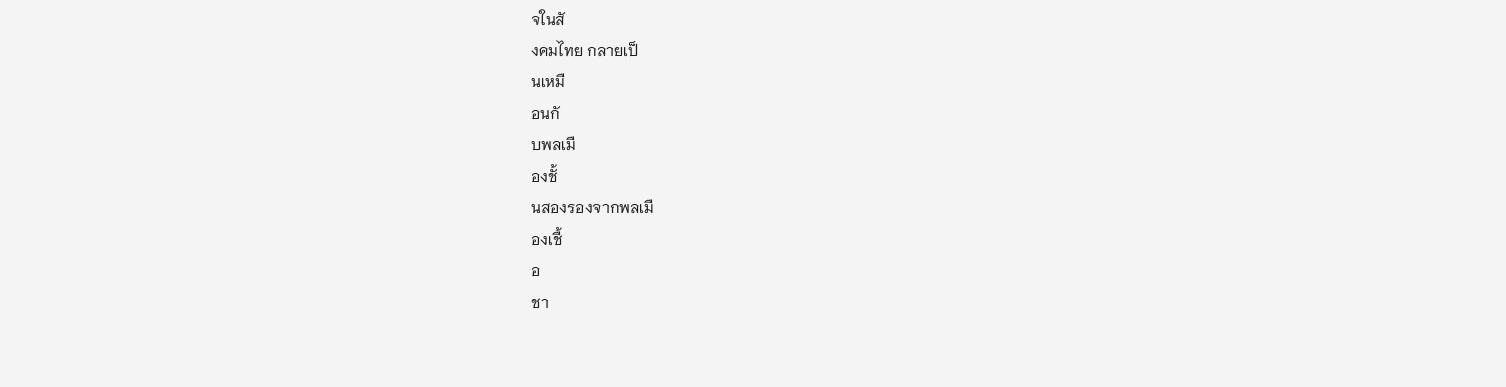จในสั
งคมไทย กลายเป็
นเหมื
อนกั
บพลเมื
องชั้
นสองรองจากพลเมื
องเชื้
อ
ชา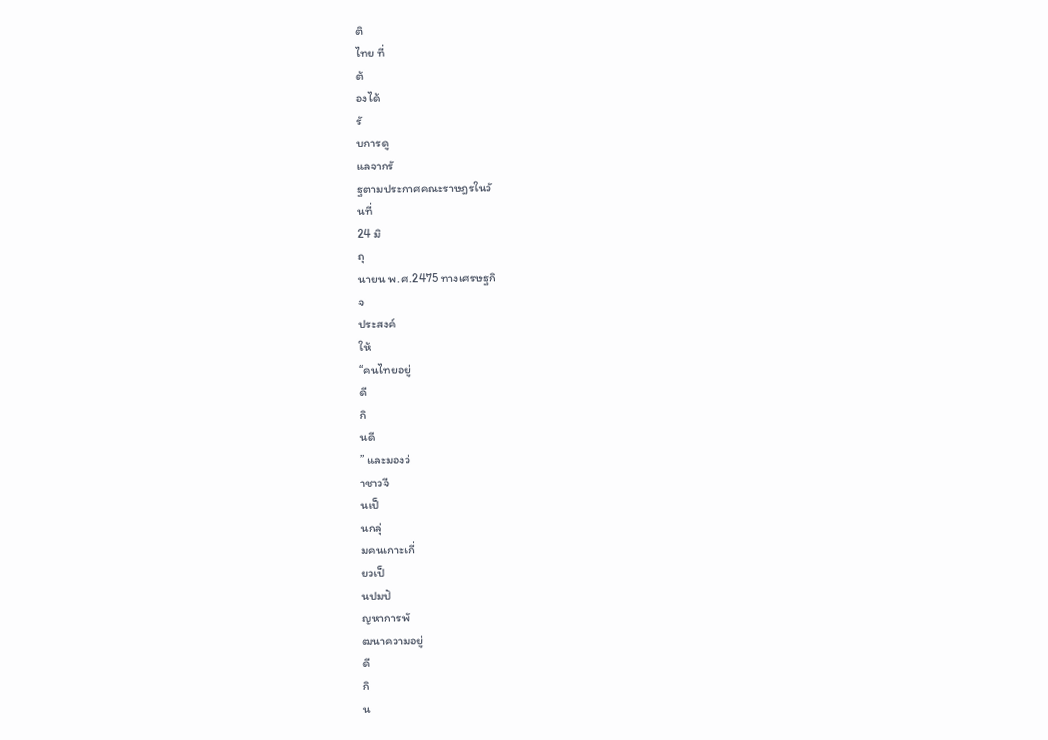ติ
ไทย ที่
ต้
องได้
รั
บการดู
แลจากรั
ฐตามประกาศคณะราษฎรในวั
นที่
24 มิ
ถุ
นายน พ.ศ.2475 ทางเศรษฐกิ
จ
ประสงค์
ให้
“คนไทยอยู่
ดี
กิ
นดี
” และมองว่
าชาวจี
นเป็
นกลุ่
มคนเกาะเกี่
ยวเป็
นปมปั
ญหาการพั
ฒนาความอยู่
ดี
กิ
น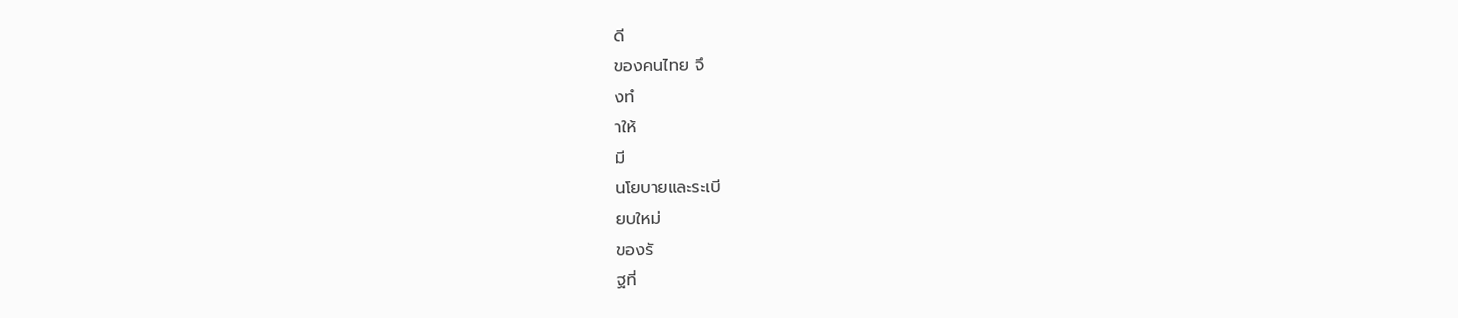ดี
ของคนไทย จึ
งทํ
าให้
มี
นโยบายและระเบี
ยบใหม่
ของรั
ฐที่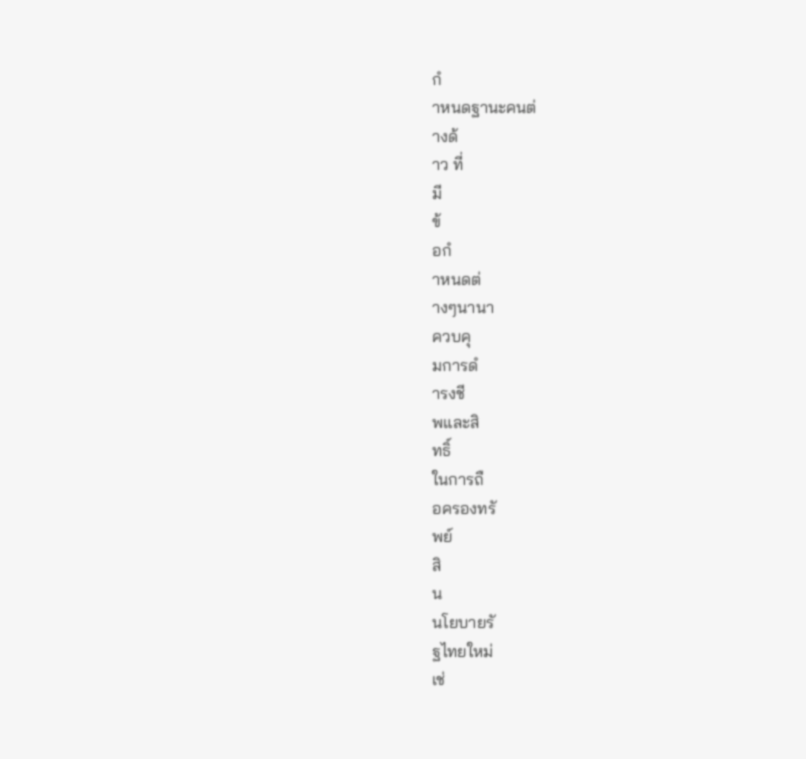กํ
าหนดฐานะคนต่
างด้
าว ที่
มี
ข้
อกํ
าหนดต่
างๆนานา
ควบคุ
มการดํ
ารงชี
พและสิ
ทธิ์
ในการถื
อครองทรั
พย์
สิ
น
นโยบายรั
ฐไทยใหม่
เช่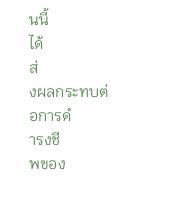นนี้
ได้
ส่
งผลกระทบต่
อการดํ
ารงชี
พของ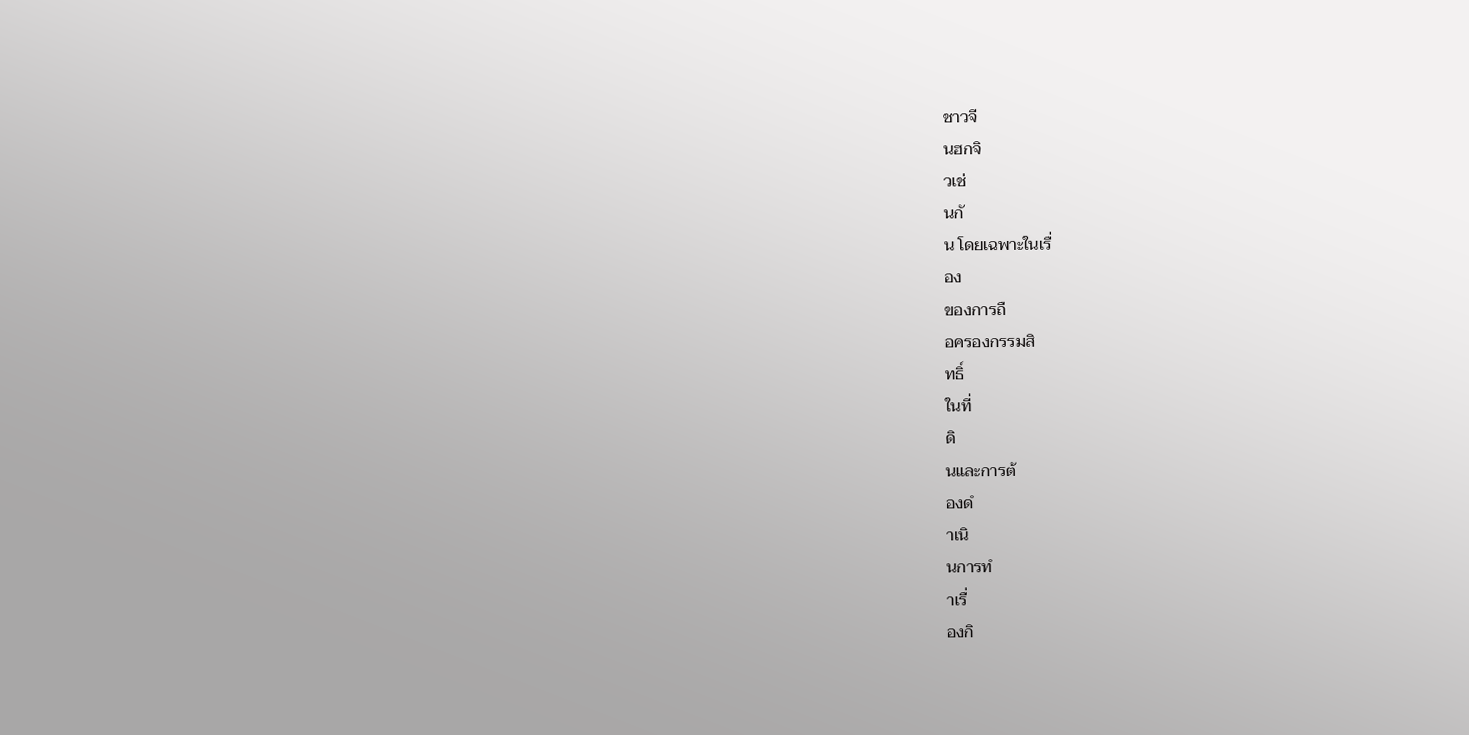ชาวจี
นฮกจิ
วเช่
นกั
น โดยเฉพาะในเรื่
อง
ของการถื
อครองกรรมสิ
ทธิ์
ในที่
ดิ
นและการต้
องดํ
าเนิ
นการทํ
าเรื่
องกิ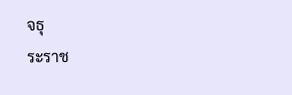จธุ
ระราช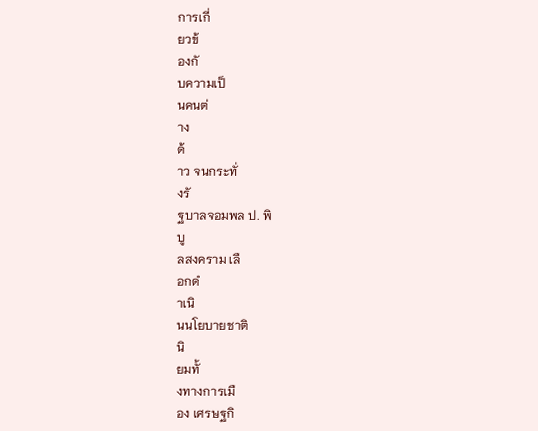การเกี่
ยวข้
องกั
บความเป็
นคนต่
าง
ด้
าว จนกระทั่
งรั
ฐบาลจอมพล ป. พิ
บู
ลสงคราม เลื
อกดํ
าเนิ
นนโยบายชาติ
นิ
ยมทั้
งทางการเมื
อง เศรษฐกิ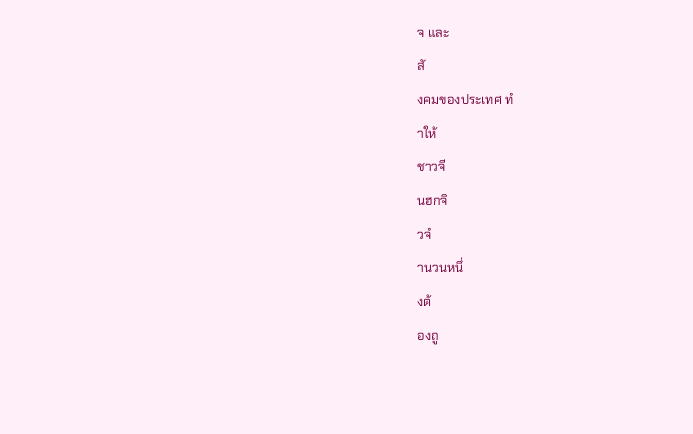จ และ
สั
งคมของประเทศ ทํ
าให้
ชาวจี
นฮกจิ
วจํ
านวนหนึ่
งต้
องถู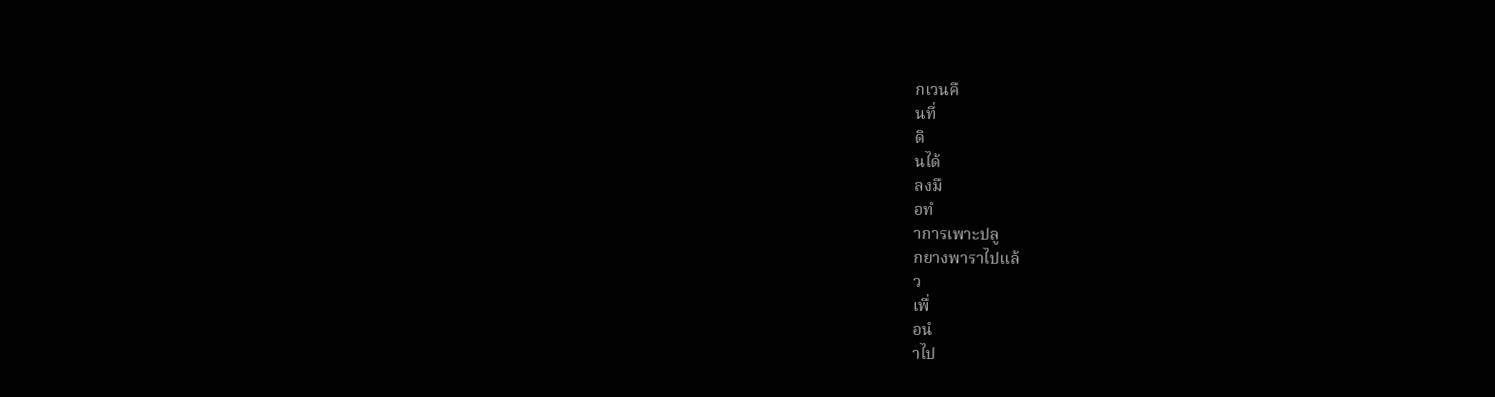กเวนคื
นที่
ดิ
นได้
ลงมื
อทํ
าการเพาะปลู
กยางพาราไปแล้
ว
เพื่
อนํ
าไป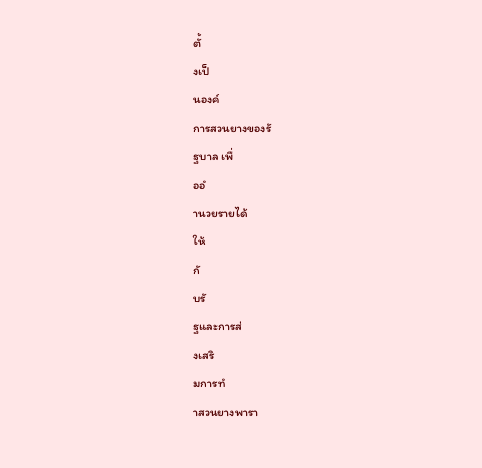ตั้
งเป็
นองค์
การสวนยางของรั
ฐบาล เพื่
ออํ
านวยรายได้
ให้
กั
บรั
ฐและการส่
งเสริ
มการทํ
าสวนยางพารา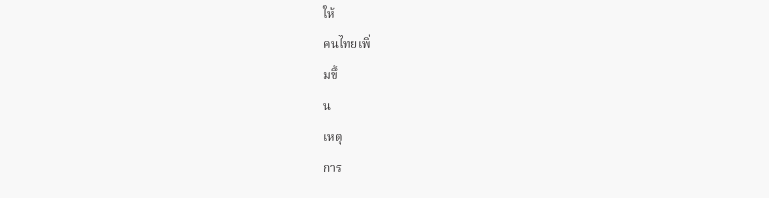ให้
คนไทยเพิ่
มขึ้
น
เหตุ
การ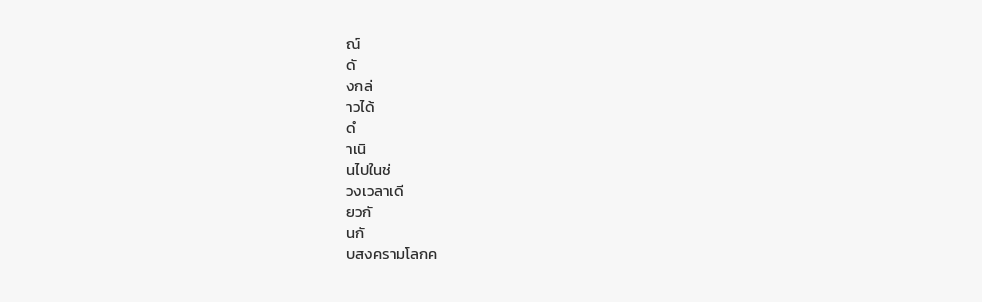ณ์
ดั
งกล่
าวได้
ดํ
าเนิ
นไปในช่
วงเวลาเดี
ยวกั
นกั
บสงครามโลกค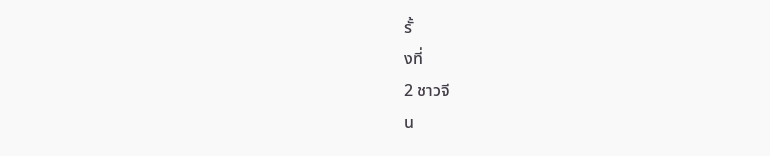รั้
งที่
2 ชาวจี
น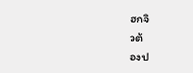ฮกจิ
วต้
องป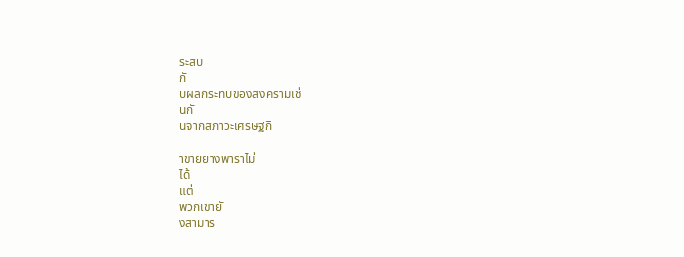ระสบ
กั
บผลกระทบของสงครามเช่
นกั
นจากสภาวะเศรษฐกิ

าขายยางพาราไม่
ได้
แต่
พวกเขายั
งสามาร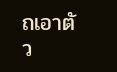ถเอาตั
ว